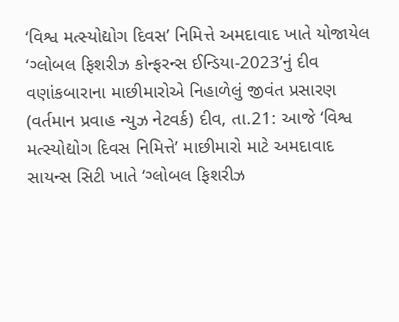‘વિશ્વ મત્સ્યોદ્યોગ દિવસ’ નિમિત્તે અમદાવાદ ખાતે યોજાયેલ ‘ગ્લોબલ ફિશરીઝ કોન્ફરન્સ ઈન્ડિયા-2023’નું દીવ વણાંકબારાના માછીમારોએ નિહાળેલું જીવંત પ્રસારણ
(વર્તમાન પ્રવાહ ન્યુઝ નેટવર્ક) દીવ, તા.21: આજે ‘વિશ્વ મત્સ્યોદ્યોગ દિવસ નિમિત્તે’ માછીમારો માટે અમદાવાદ સાયન્સ સિટી ખાતે ‘ગ્લોબલ ફિશરીઝ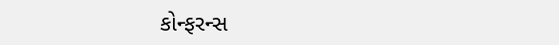કોન્ફરન્સ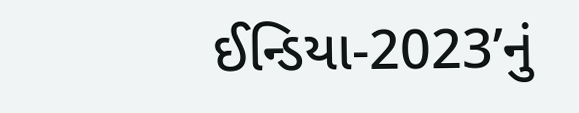ઈન્ડિયા-2023’નું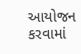આયોજન કરવામાં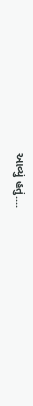આવ્યું હતું....